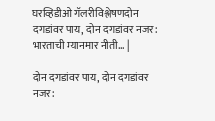घरव्हिडीओ गॅलरीविश्लेषणदोन दगडांवर पाय, दोन दगडांवर नजर: भारताची म्यानमार नीती... |

दोन दगडांवर पाय, दोन दगडांवर नजर: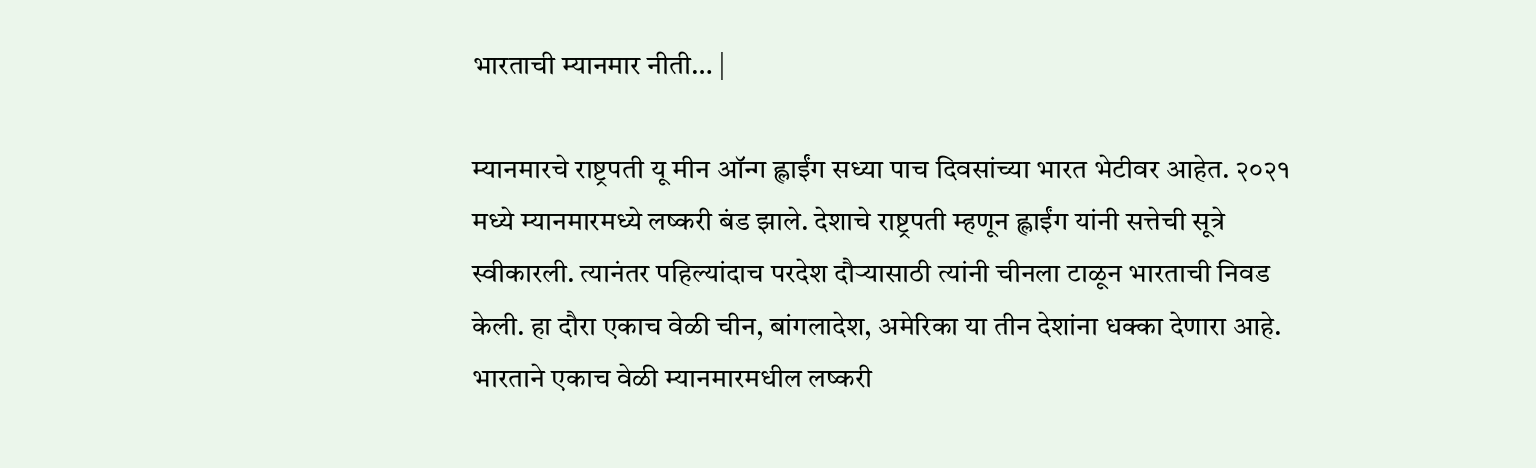भारताची म्यानमार नीती… |

म्यानमारचे राष्ट्रपती यू मीन ऑन्ग ह्लाईंग सध्या पाच दिवसांच्या भारत भेटीवर आहेत. २०२१ मध्ये म्यानमारमध्ये लष्करी बंड झाले. देशाचे राष्ट्रपती म्हणून ह्लाईंग यांनी सत्तेची सूत्रे स्वीकारली. त्यानंतर पहिल्यांदाच परदेश दौऱ्यासाठी त्यांनी चीनला टाळून भारताची निवड केली. हा दौरा एकाच वेळी चीन, बांगलादेश, अमेरिका या तीन देशांना धक्का देणारा आहे. भारताने एकाच वेळी म्यानमारमधील लष्करी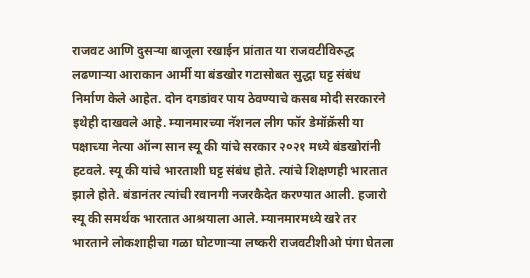राजवट आणि दुसऱ्या बाजूला रखाईन प्रांतात या राजवटीविरुद्ध लढणाऱ्या आराकान आर्मी या बंडखोर गटासोबत सुद्धा घट्ट संबंध निर्माण केले आहेत. दोन दगडांवर पाय ठेवण्याचे कसब मोदी सरकारने इथेही दाखवले आहे. म्यानमारच्या नॅशनल लीग फॉर डेमॉक्रॅसी या पक्षाच्या नेत्या ऑन्ग सान स्यू की यांचे सरकार २०२१ मध्ये बंडखोरांनी हटवले. स्यू की यांचे भारताशी घट्ट संबंध होते. त्यांचे शिक्षणही भारतात झाले होते. बंडानंतर त्यांची रवानगी नजरकैदेत करण्यात आली. हजारो स्यू की समर्थक भारतात आश्रयाला आले. म्यानमारमध्ये खरे तर भारताने लोकशाहीचा गळा घोटणाऱ्या लष्करी राजवटीशीओ पंगा घेतला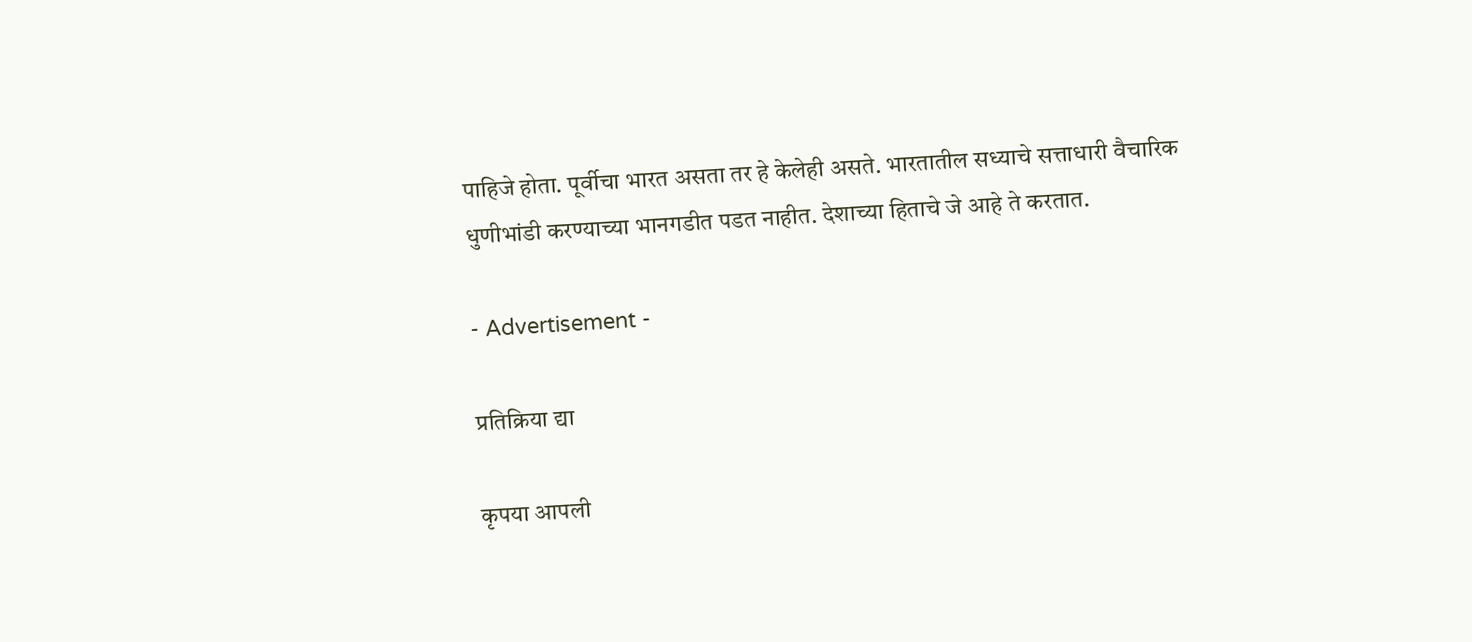पाहिजे होता. पूर्वीचा भारत असता तर हे केलेही असते. भारतातील सध्याचे सत्ताधारी वैचारिक धुणीभांडी करण्याच्या भानगडीत पडत नाहीत. देशाच्या हिताचे जे आहे ते करतात.

- Advertisement -

प्रतिक्रिया द्या

कृपया आपली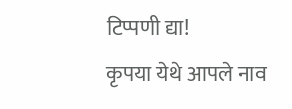टिप्पणी द्या!
कृपया येथे आपले नाव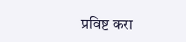प्रविष्ट करा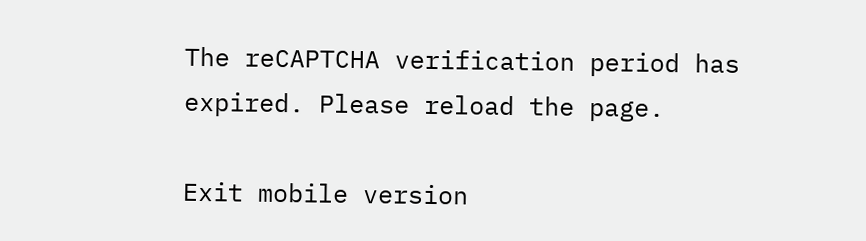The reCAPTCHA verification period has expired. Please reload the page.

Exit mobile version